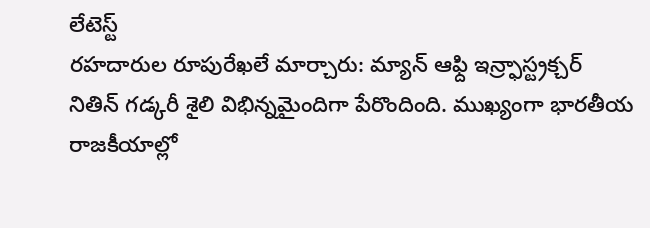లేటెస్ట్
రహదారుల రూపురేఖలే మార్చారు: మ్యాన్ ఆఫ్ది ఇన్ర్ఫాస్ట్రక్చర్
నితిన్ గడ్కరీ శైలి విభిన్నమైందిగా పేరొందింది. ముఖ్యంగా భారతీయ రాజకీయాల్లో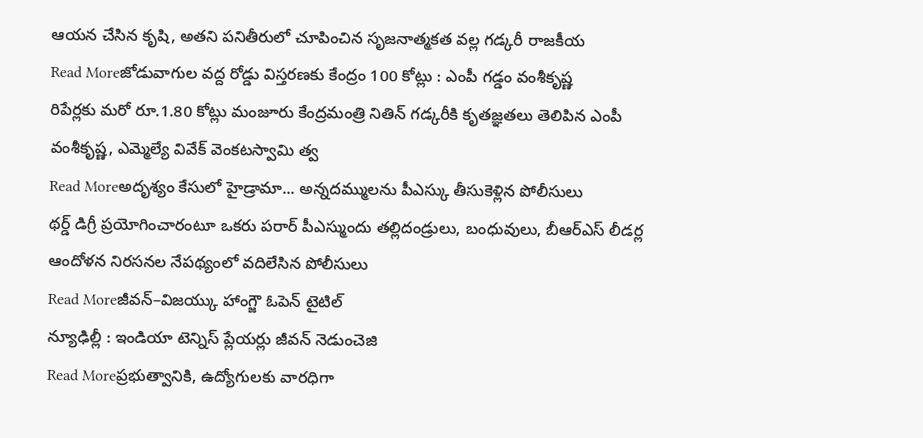ఆయన చేసిన కృషి, అతని పనితీరులో చూపించిన సృజనాత్మకత వల్ల గడ్కరీ రాజకీయ
Read Moreజోడువాగుల వద్ద రోడ్డు విస్తరణకు కేంద్రం 100 కోట్లు : ఎంపీ గడ్డం వంశీకృష్ణ
రిపేర్లకు మరో రూ.1.80 కోట్లు మంజూరు కేంద్రమంత్రి నితిన్ గడ్కరీకి కృతజ్ఞతలు తెలిపిన ఎంపీ వంశీకృష్ణ, ఎమ్మెల్యే వివేక్ వెంకటస్వామి త్వ
Read Moreఅదృశ్యం కేసులో హైడ్రామా... అన్నదమ్ములను పీఎస్కు తీసుకెళ్లిన పోలీసులు
థర్డ్ డిగ్రీ ప్రయోగించారంటూ ఒకరు పరార్ పీఎస్ముందు తల్లిదండ్రులు, బంధువులు, బీఆర్ఎస్ లీడర్ల ఆందోళన నిరసనల నేపథ్యంలో వదిలేసిన పోలీసులు
Read Moreజీవన్–విజయ్కు హాంగ్జౌ ఓపెన్ టైటిల్
న్యూఢిల్లీ : ఇండియా టెన్నిస్ ప్లేయర్లు జీవన్ నెడుంచెజి
Read Moreప్రభుత్వానికి, ఉద్యోగులకు వారధిగా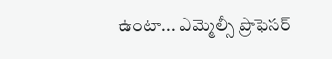ఉంటా... ఎమ్మెల్సీ ప్రొఫెసర్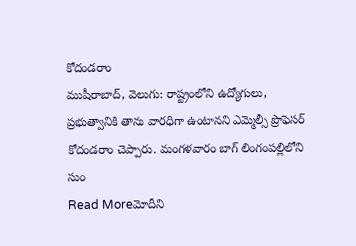కోదండరాం
ముషీరాబాద్, వెలుగు: రాష్ట్రంలోని ఉద్యోగులు, ప్రభుత్వానికి తాను వారధిగా ఉంటానని ఎమ్మెల్సీ ప్రొఫెసర్ కోదండరాం చెప్పారు. మంగళవారం బాగ్ లింగంపల్లిలోని సుం
Read Moreమోదీని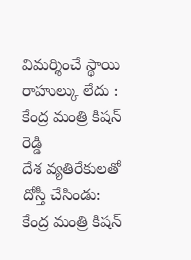విమర్శించే స్థాయి రాహుల్కు లేదు : కేంద్ర మంత్రి కిషన్ రెడ్డి
దేశ వ్యతిరేకులతో దోస్తీ చేసిండు: కేంద్ర మంత్రి కిషన్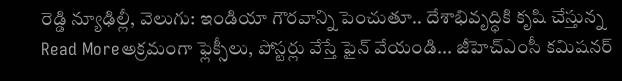రెడ్డి న్యూఢిల్లీ, వెలుగు: ఇండియా గౌరవాన్ని పెంచుతూ.. దేశాభివృద్ధికి కృషి చేస్తున్న
Read Moreఅక్రమంగా ఫ్లెక్సీలు, పోస్టర్లు వేస్తే ఫైన్ వేయండి... జీహెచ్ఎంసీ కమిషనర్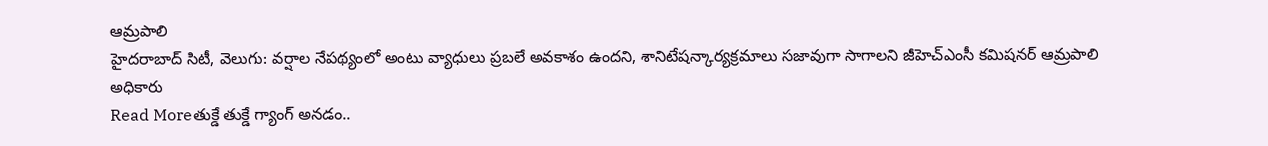ఆమ్రపాలి
హైదరాబాద్ సిటీ, వెలుగు: వర్షాల నేపథ్యంలో అంటు వ్యాధులు ప్రబలే అవకాశం ఉందని, శానిటేషన్కార్యక్రమాలు సజావుగా సాగాలని జీహెచ్ఎంసీ కమిషనర్ ఆమ్రపాలి అధికారు
Read Moreతుక్డే తుక్డే గ్యాంగ్ అనడం..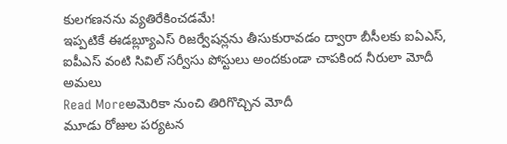కులగణనను వ్యతిరేకించడమే!
ఇప్పటికే ఈడబ్ల్యూఎస్ రిజర్వేషన్లను తీసుకురావడం ద్వారా బీసీలకు ఐఏఎస్, ఐపీఎస్ వంటి సివిల్ సర్వీసు పోస్టులు అందకుండా చాపకింద నీరులా మోదీ అమలు
Read Moreఅమెరికా నుంచి తిరిగొచ్చిన మోదీ
మూడు రోజుల పర్యటన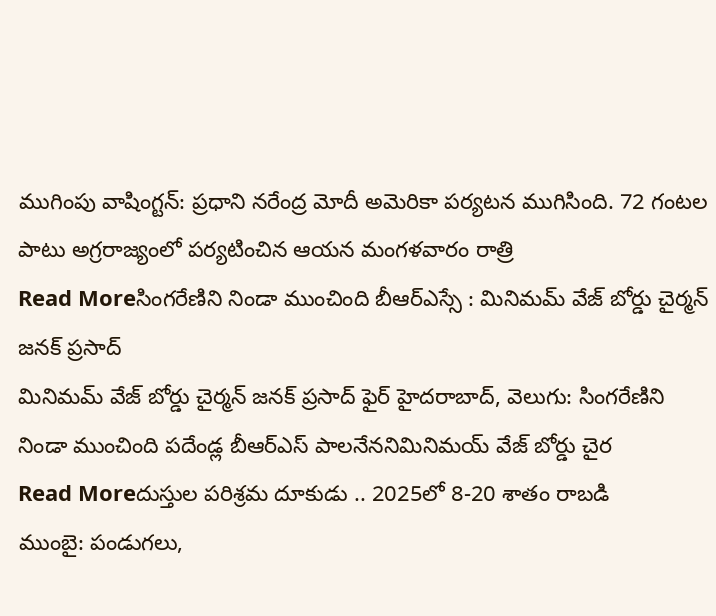ముగింపు వాషింగ్టన్: ప్రధాని నరేంద్ర మోదీ అమెరికా పర్యటన ముగిసింది. 72 గంటల పాటు అగ్రరాజ్యంలో పర్యటించిన ఆయన మంగళవారం రాత్రి
Read Moreసింగరేణిని నిండా ముంచింది బీఆర్ఎస్సే : మినిమమ్ వేజ్ బోర్డు చైర్మన్ జనక్ ప్రసాద్
మినిమమ్ వేజ్ బోర్డు చైర్మన్ జనక్ ప్రసాద్ ఫైర్ హైదరాబాద్, వెలుగు: సింగరేణిని నిండా ముంచింది పదేండ్ల బీఆర్ఎస్ పాలనేననిమినిమయ్ వేజ్ బోర్డు చైర
Read Moreదుస్తుల పరిశ్రమ దూకుడు .. 2025లో 8-20 శాతం రాబడి
ముంబై: పండుగలు,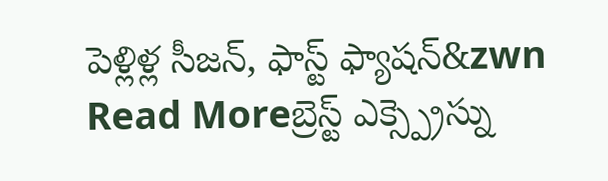పెళ్లిళ్ల సీజన్, ఫాస్ట్ ఫ్యాషన్&zwn
Read Moreబ్రెస్ట్ ఎక్స్ప్రెస్ను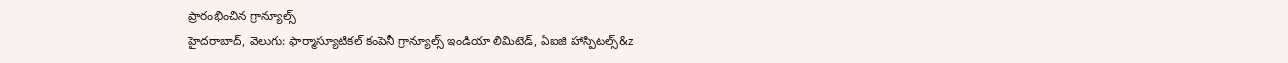ప్రారంభించిన గ్రాన్యూల్స్
హైదరాబాద్, వెలుగు: ఫార్మాస్యూటికల్ కంపెనీ గ్రాన్యూల్స్ ఇండియా లిమిటెడ్, ఏఐజి హాస్పిటల్స్&z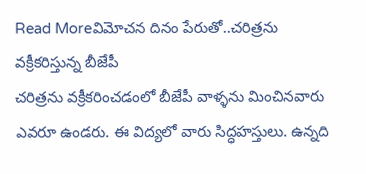Read Moreవిమోచన దినం పేరుతో..చరిత్రను వక్రీకరిస్తున్న బీజేపీ
చరిత్రను వక్రీకరించడంలో బీజేపీ వాళ్ళను మించినవారు ఎవరూ ఉండరు. ఈ విద్యలో వారు సిద్ధహస్తులు. ఉన్నది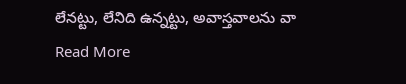లేనట్టు, లేనిది ఉన్నట్టు, అవాస్తవాలను వా
Read More